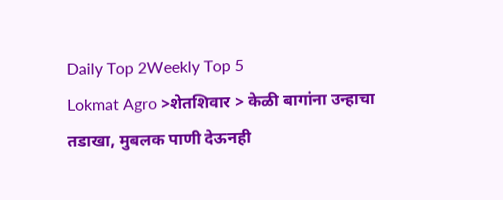Daily Top 2Weekly Top 5
Lokmat Agro >शेतशिवार > केळी बागांना उन्हाचा तडाखा, मुबलक पाणी देऊनही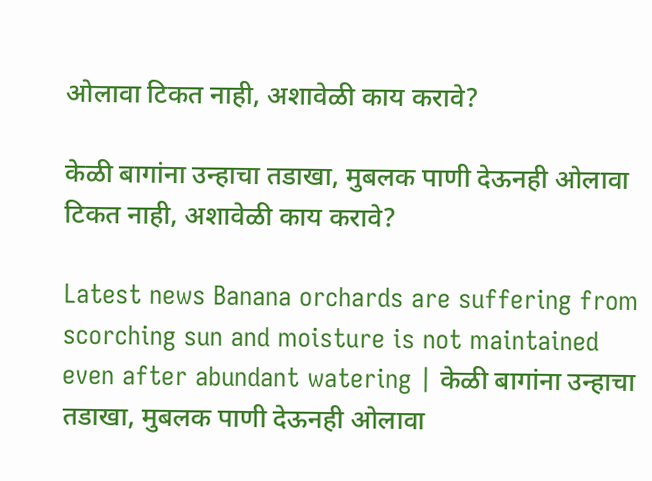ओलावा टिकत नाही, अशावेळी काय करावे?

केळी बागांना उन्हाचा तडाखा, मुबलक पाणी देऊनही ओलावा टिकत नाही, अशावेळी काय करावे?

Latest news Banana orchards are suffering from scorching sun and moisture is not maintained even after abundant watering | केळी बागांना उन्हाचा तडाखा, मुबलक पाणी देऊनही ओलावा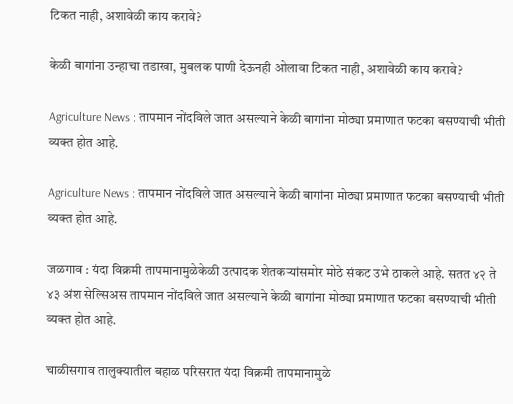टिकत नाही, अशावेळी काय करावे?

केळी बागांना उन्हाचा तडाखा, मुबलक पाणी देऊनही ओलावा टिकत नाही, अशावेळी काय करावे?

Agriculture News : तापमान नोंदविले जात असल्याने केळी बागांना मोठ्या प्रमाणात फटका बसण्याची भीती व्यक्त होत आहे.

Agriculture News : तापमान नोंदविले जात असल्याने केळी बागांना मोठ्या प्रमाणात फटका बसण्याची भीती व्यक्त होत आहे.

जळगाव : यंदा विक्रमी तापमानामुळेकेळी उत्पादक शेतकऱ्यांसमोर मोठे संकट उभे ठाकले आहे. सतत ४२ ते ४३ अंश सेल्सिअस तापमान नोंदविले जात असल्याने केळी बागांना मोठ्या प्रमाणात फटका बसण्याची भीती व्यक्त होत आहे.

चाळीसगाव तालुक्यातील बहाळ परिसरात यंदा विक्रमी तापमानामुळे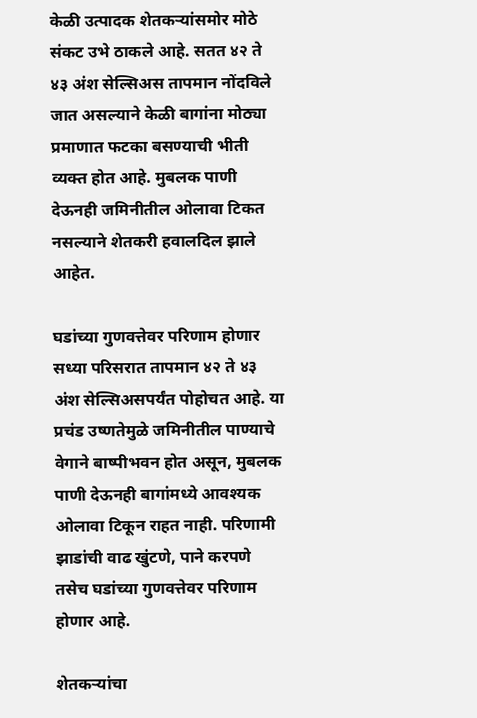केळी उत्पादक शेतकऱ्यांसमोर मोठे संकट उभे ठाकले आहे. सतत ४२ ते ४३ अंश सेल्सिअस तापमान नोंदविले जात असल्याने केळी बागांना मोठ्या प्रमाणात फटका बसण्याची भीती व्यक्त होत आहे. मुबलक पाणी देऊनही जमिनीतील ओलावा टिकत नसल्याने शेतकरी हवालदिल झाले आहेत.

घडांच्या गुणवत्तेवर परिणाम होणार
सध्या परिसरात तापमान ४२ ते ४३ अंश सेल्सिअसपर्यंत पोहोचत आहे. या प्रचंड उष्णतेमुळे जमिनीतील पाण्याचे वेगाने बाष्पीभवन होत असून, मुबलक पाणी देऊनही बागांमध्ये आवश्यक ओलावा टिकून राहत नाही. परिणामी झाडांची वाढ खुंटणे, पाने करपणे तसेच घडांच्या गुणवत्तेवर परिणाम होणार आहे.

शेतकऱ्यांचा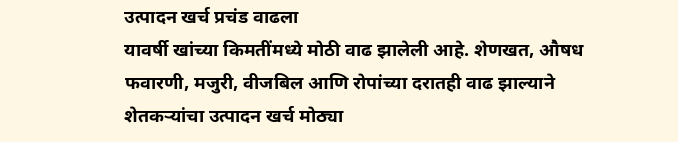उत्पादन खर्च प्रचंड वाढला
यावर्षी खांच्या किमतींमध्ये मोठी वाढ झालेली आहे. शेणखत, औषध फवारणी, मजुरी, वीजबिल आणि रोपांच्या दरातही वाढ झाल्याने शेतकऱ्यांचा उत्पादन खर्च मोठ्या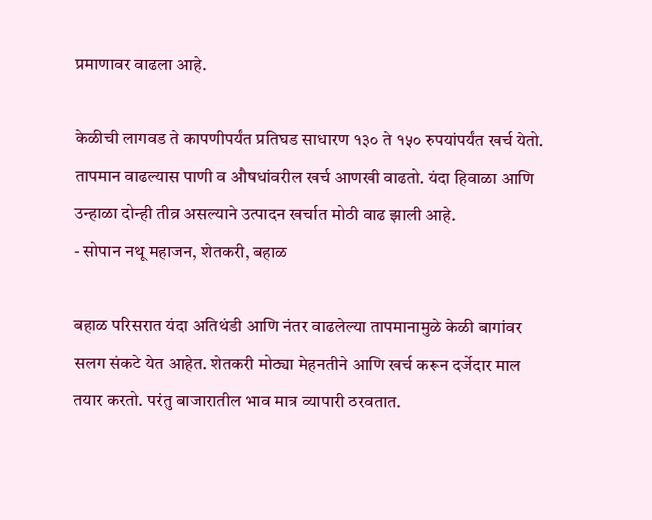प्रमाणावर वाढला आहे.

केळीची लागवड ते कापणीपर्यंत प्रतिघड साधारण १३० ते १५० रुपयांपर्यंत खर्च येतो. तापमान वाढल्यास पाणी व औषधांवरील खर्च आणखी वाढतो. यंदा हिवाळा आणि उन्हाळा दोन्ही तीव्र असल्याने उत्पादन खर्चात मोठी वाढ झाली आहे.
- सोपान नथू महाजन, शेतकरी, बहाळ

बहाळ परिसरात यंदा अतिथंडी आणि नंतर वाढलेल्या तापमानामुळे केळी बागांवर सलग संकटे येत आहेत. शेतकरी मोठ्या मेहनतीने आणि खर्च करून दर्जेदार माल तयार करतो. परंतु बाजारातील भाव मात्र व्यापारी ठरवतात.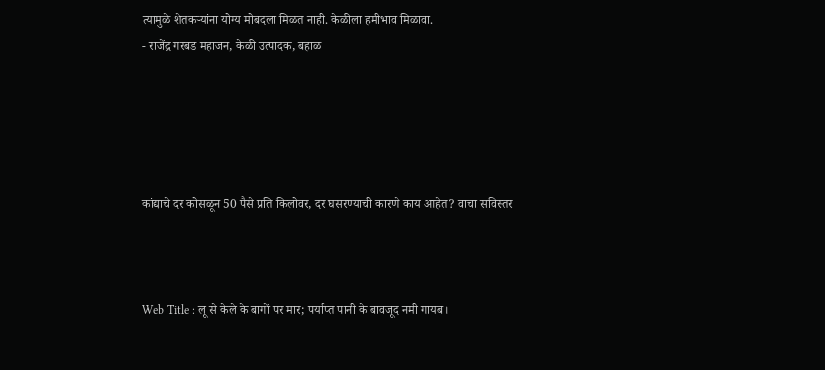त्यामुळे शेतकऱ्यांना योग्य मोबदला मिळत नाही. केळीला हमीभाव मिळावा.
- राजेंद्र गरबड महाजन, केळी उत्पादक, बहाळ





कांद्याचे दर कोसळून 50 पैसे प्रति किलोवर, दर घसरण्याची कारणे काय आहेत? वाचा सविस्तर



Web Title : लू से केले के बागों पर मार; पर्याप्त पानी के बावजूद नमी गायब।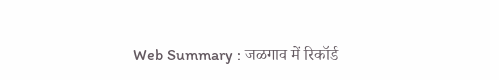Web Summary : जळगाव में रिकॉर्ड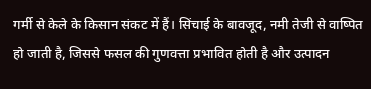गर्मी से केले के किसान संकट में हैं। सिंचाई के बावजूद, नमी तेजी से वाष्पित हो जाती है, जिससे फसल की गुणवत्ता प्रभावित होती है और उत्पादन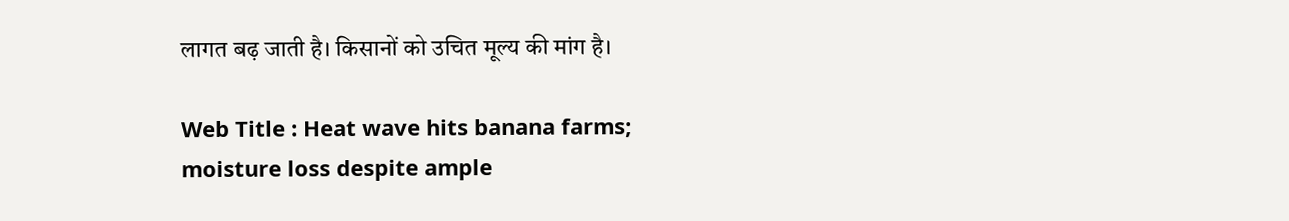लागत बढ़ जाती है। किसानों को उचित मूल्य की मांग है।

Web Title : Heat wave hits banana farms; moisture loss despite ample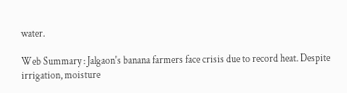water.

Web Summary : Jalgaon's banana farmers face crisis due to record heat. Despite irrigation, moisture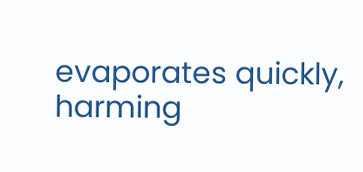evaporates quickly, harming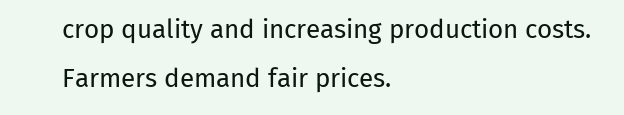crop quality and increasing production costs. Farmers demand fair prices.